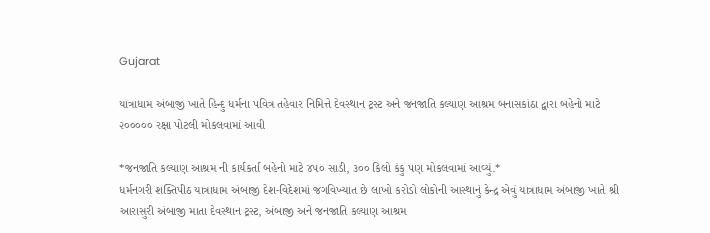Gujarat

યાત્રાધામ અંબાજી ખાતે હિન્દુ ધર્મના પવિત્ર તહેવાર નિમિત્તે દેવસ્થાન ટ્રસ્ટ અને જનજાતિ કલ્યાણ આશ્રમ બનાસકાંઠા દ્વારા બહેનો માટે ૨૦૦૦૦૦ રક્ષા પોટલી મોકલવામાં આવી

*જનજાતિ કલ્યાણ આશ્રમ ની કાર્યકર્તા બહેનો માટે ૪૫૦ સાડી, ૩૦૦ કિલો કંકુ પણ મોકલવામાં આવ્યું.*
ધર્મનગરી શક્તિપીઠ યાત્રાધામ અંબાજી દેશ-વિદેશમાં જગવિખ્યાત છે લાખો કરોડો લોકોની આસ્થાનું કેન્દ્ર એવું યાત્રાધામ અંબાજી ખાતે શ્રી આરાસુરી અંબાજી માતા દેવસ્થાન ટ્રસ્ટ, અંબાજી અને જનજાતિ કલ્યાણ આશ્રમ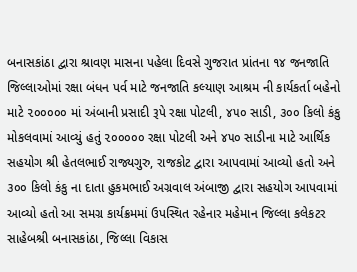બનાસકાંઠા દ્વારા શ્રાવણ માસના પહેલા દિવસે ગુજરાત પ્રાંતના ૧૪ જનજાતિ જિલ્લાઓમાં રક્ષા બંધન પર્વ માટે જનજાતિ કલ્યાણ આશ્રમ ની કાર્યકર્તા બહેનો માટે ૨૦૦૦૦૦ માં અંબાની પ્રસાદી રૂપે રક્ષા પોટલી, ૪૫૦ સાડી, ૩૦૦ કિલો કંકુ મોકલવામાં આવ્યું હતું ૨૦૦૦૦૦ રક્ષા પોટલી અને ૪૫૦ સાડીના માટે આર્થિક સહયોગ શ્રી હેતલભાઈ રાજ્યગુરુ, રાજકોટ દ્વારા આપવામાં આવ્યો હતો અને ૩૦૦ કિલો કંકુ ના દાતા હુકમભાઈ અગ્રવાલ અંબાજી દ્વારા સહયોગ આપવામાં આવ્યો હતો આ સમગ્ર કાર્યક્રમમાં ઉપસ્થિત રહેનાર મહેમાન જિલ્લા કલેકટર સાહેબશ્રી બનાસકાંઠા, જિલ્લા વિકાસ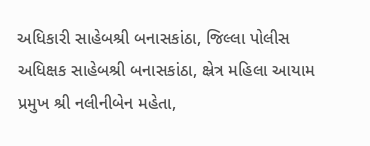અધિકારી સાહેબશ્રી બનાસકાંઠા, જિલ્લા પોલીસ અધિક્ષક સાહેબશ્રી બનાસકાંઠા, ક્ષ્રેત્ર મહિલા આયામ પ્રમુખ શ્રી નલીનીબેન મહેતા,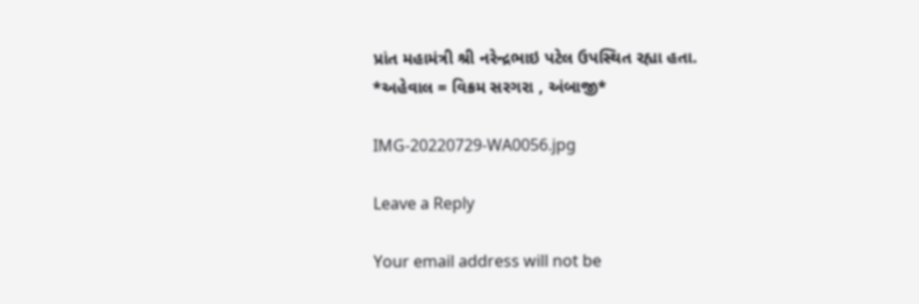પ્રાંત મહામંત્રી શ્રી નરેન્દ્રભાઇ પટેલ ઉપસ્થિત રહ્યા હતા.
*અહેવાલ = વિક્રમ સરગરા , અંબાજી*

IMG-20220729-WA0056.jpg

Leave a Reply

Your email address will not be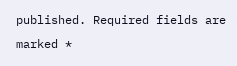published. Required fields are marked *